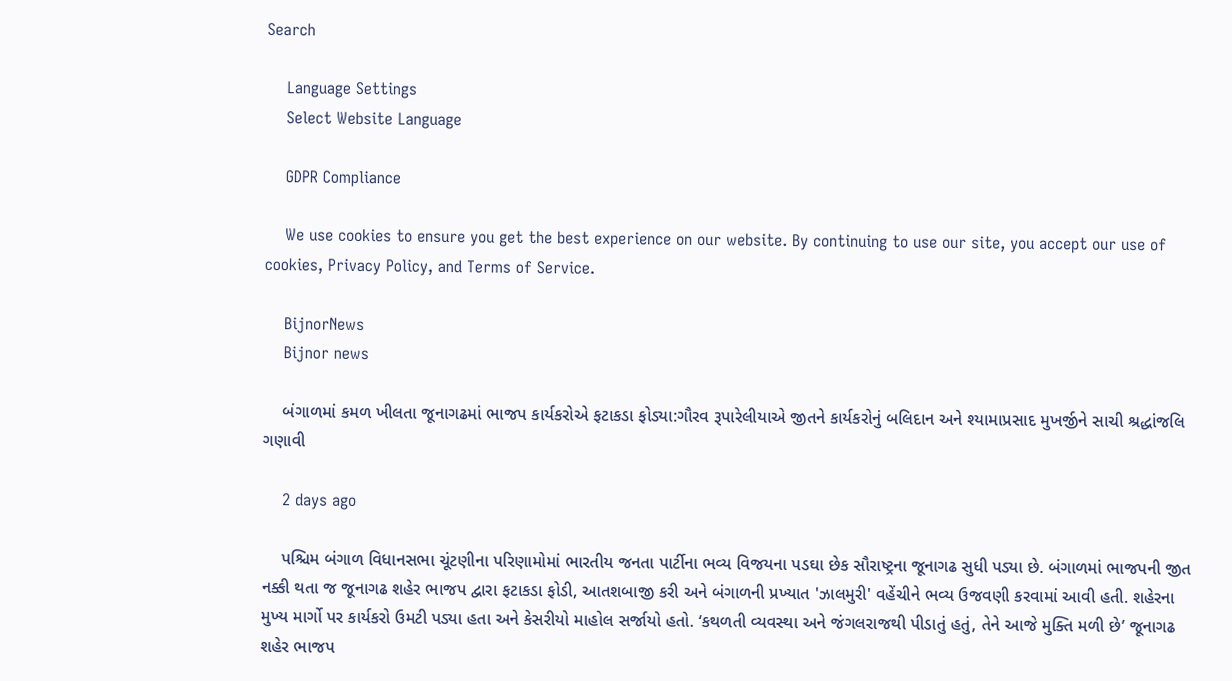Search

    Language Settings
    Select Website Language

    GDPR Compliance

    We use cookies to ensure you get the best experience on our website. By continuing to use our site, you accept our use of cookies, Privacy Policy, and Terms of Service.

    BijnorNews
    Bijnor news

    બંગાળમાં કમળ ખીલતા જૂનાગઢમાં ભાજપ કાર્યકરોએ ફટાકડા ફોડ્યા:ગૌરવ રૂપારેલીયાએ જીતને કાર્યકરોનું બલિદાન અને શ્યામાપ્રસાદ મુખર્જીને સાચી શ્રદ્ધાંજલિ ગણાવી

    2 days ago

    પશ્ચિમ બંગાળ વિધાનસભા ચૂંટણીના પરિણામોમાં ભારતીય જનતા પાર્ટીના ભવ્ય વિજયના પડઘા છેક સૌરાષ્ટ્રના જૂનાગઢ સુધી પડ્યા છે. બંગાળમાં ભાજપની જીત નક્કી થતા જ જૂનાગઢ શહેર ભાજપ દ્વારા ફટાકડા ફોડી, આતશબાજી કરી અને બંગાળની પ્રખ્યાત 'ઝાલમુરી' વહેંચીને ભવ્ય ઉજવણી કરવામાં આવી હતી. શહેરના મુખ્ય માર્ગો પર કાર્યકરો ઉમટી પડ્યા હતા અને કેસરીયો માહોલ સર્જાયો હતો. ‘કથળતી વ્યવસ્થા અને જંગલરાજથી પીડાતું હતું, તેને આજે મુક્તિ મળી છે’ જૂનાગઢ શહેર ભાજપ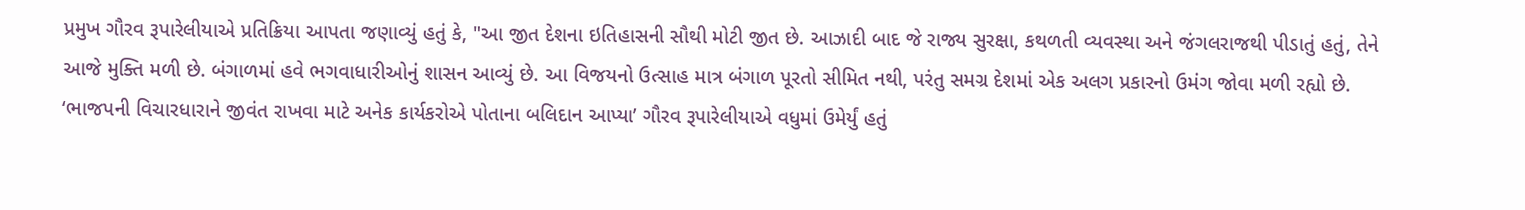પ્રમુખ ગૌરવ રૂપારેલીયાએ પ્રતિક્રિયા આપતા જણાવ્યું હતું કે, "આ જીત દેશના ઇતિહાસની સૌથી મોટી જીત છે. આઝાદી બાદ જે રાજ્ય સુરક્ષા, કથળતી વ્યવસ્થા અને જંગલરાજથી પીડાતું હતું, તેને આજે મુક્તિ મળી છે. બંગાળમાં હવે ભગવાધારીઓનું શાસન આવ્યું છે. આ વિજયનો ઉત્સાહ માત્ર બંગાળ પૂરતો સીમિત નથી, પરંતુ સમગ્ર દેશમાં એક અલગ પ્રકારનો ઉમંગ જોવા મળી રહ્યો છે. ‘ભાજપની વિચારધારાને જીવંત રાખવા માટે અનેક કાર્યકરોએ પોતાના બલિદાન આપ્યા’ ગૌરવ રૂપારેલીયાએ વધુમાં ઉમેર્યું હતું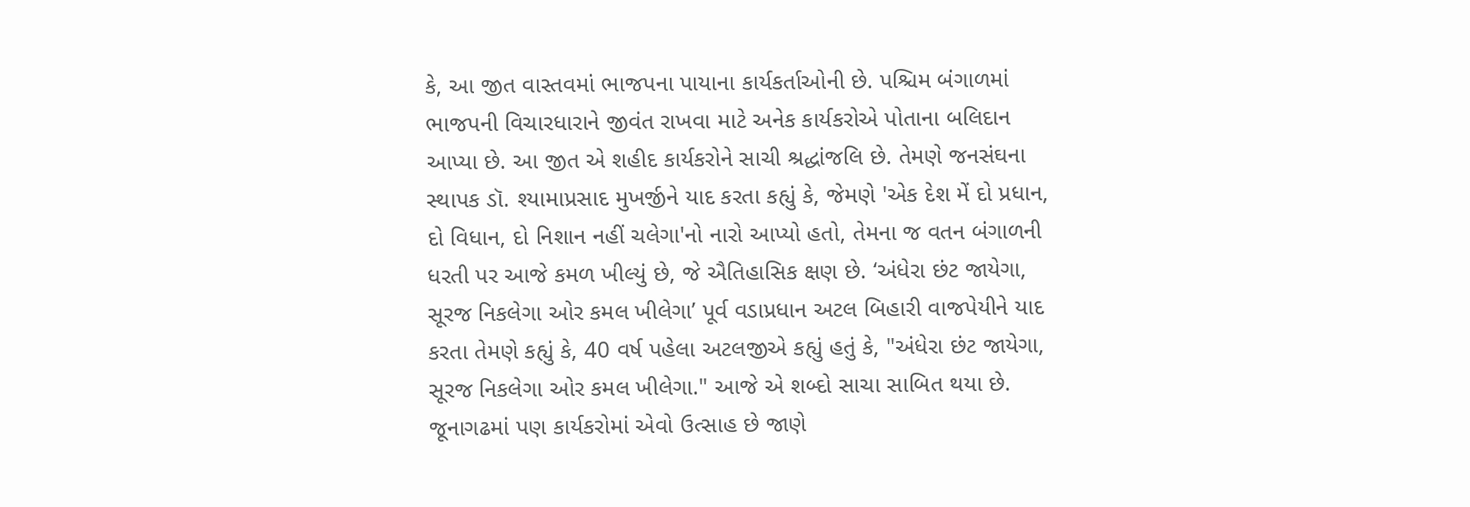કે, આ જીત વાસ્તવમાં ભાજપના પાયાના કાર્યકર્તાઓની છે. પશ્ચિમ બંગાળમાં ભાજપની વિચારધારાને જીવંત રાખવા માટે અનેક કાર્યકરોએ પોતાના બલિદાન આપ્યા છે. આ જીત એ શહીદ કાર્યકરોને સાચી શ્રદ્ધાંજલિ છે. તેમણે જનસંઘના સ્થાપક ડૉ. શ્યામાપ્રસાદ મુખર્જીને યાદ કરતા કહ્યું કે, જેમણે 'એક દેશ મેં દો પ્રધાન, દો વિધાન, દો નિશાન નહીં ચલેગા'નો નારો આપ્યો હતો, તેમના જ વતન બંગાળની ધરતી પર આજે કમળ ખીલ્યું છે, જે ઐતિહાસિક ક્ષણ છે. ‘અંધેરા છંટ જાયેગા, સૂરજ નિકલેગા ઓર કમલ ખીલેગા’ પૂર્વ વડાપ્રધાન અટલ બિહારી વાજપેયીને યાદ કરતા તેમણે કહ્યું કે, 40 વર્ષ પહેલા અટલજીએ કહ્યું હતું કે, "અંધેરા છંટ જાયેગા, સૂરજ નિકલેગા ઓર કમલ ખીલેગા." આજે એ શબ્દો સાચા સાબિત થયા છે. જૂનાગઢમાં પણ કાર્યકરોમાં એવો ઉત્સાહ છે જાણે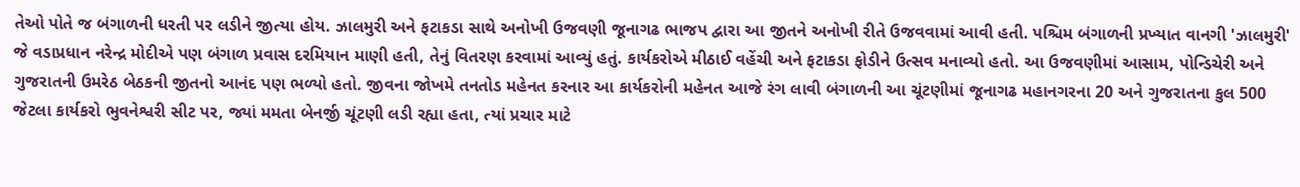તેઓ પોતે જ બંગાળની ધરતી પર લડીને જીત્યા હોય. ઝાલમુરી અને ફટાકડા સાથે અનોખી ઉજવણી જૂનાગઢ ભાજપ દ્વારા આ જીતને અનોખી રીતે ઉજવવામાં આવી હતી. પશ્ચિમ બંગાળની પ્રખ્યાત વાનગી 'ઝાલમુરી' જે વડાપ્રધાન નરેન્દ્ર મોદીએ પણ બંગાળ પ્રવાસ દરમિયાન માણી હતી, તેનું વિતરણ કરવામાં આવ્યું હતું. કાર્યકરોએ મીઠાઈ વહેંચી અને ફટાકડા ફોડીને ઉત્સવ મનાવ્યો હતો. આ ઉજવણીમાં આસામ, પોન્ડિચેરી અને ગુજરાતની ઉમરેઠ બેઠકની જીતનો આનંદ પણ ભળ્યો હતો. જીવના જોખમે તનતોડ મહેનત કરનાર આ કાર્યકરોની મહેનત આજે રંગ લાવી બંગાળની આ ચૂંટણીમાં જૂનાગઢ મહાનગરના 20 અને ગુજરાતના કુલ 500 જેટલા કાર્યકરો ભુવનેશ્વરી સીટ પર, જ્યાં મમતા બેનર્જી ચૂંટણી લડી રહ્યા હતા, ત્યાં પ્રચાર માટે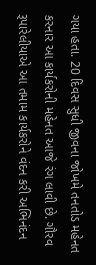ગયા હતા. 20 દિવસ સુધી જીવના જોખમે તનતોડ મહેનત કરનાર આ કાર્યકરોની મહેનત આજે રંગ લાવી છે. ગૌરવ રૂપારેલીયાએ આ તમામ કાર્યકરોને વંદન કરી અભિનંદન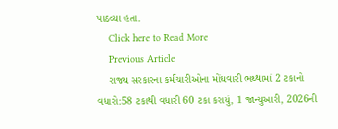પાઠવ્યા હતા.
    Click here to Read More
    Previous Article
    રાજ્ય સરકારના કર્મચારીઓના મોંઘવારી ભથ્થામાં 2 ટકાનો વધારો:58 ટકાથી વધારી 60 ટકા કરાયું, 1 જાન્યુઆરી, 2026ની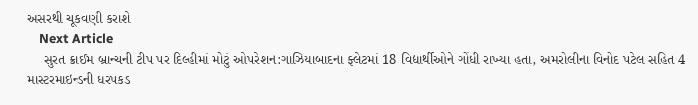અસરથી ચૂકવણી કરાશે
    Next Article
    સુરત ક્રાઈમ બ્રાન્ચની ટીપ પર દિલ્હીમાં મોટું ઓપરેશન:ગાઝિયાબાદના ફ્લેટમાં 18 વિદ્યાર્થીઓને ગોંધી રાખ્યા હતા, અમરોલીના વિનોદ પટેલ સહિત 4 માસ્ટરમાઇન્ડની ધરપકડ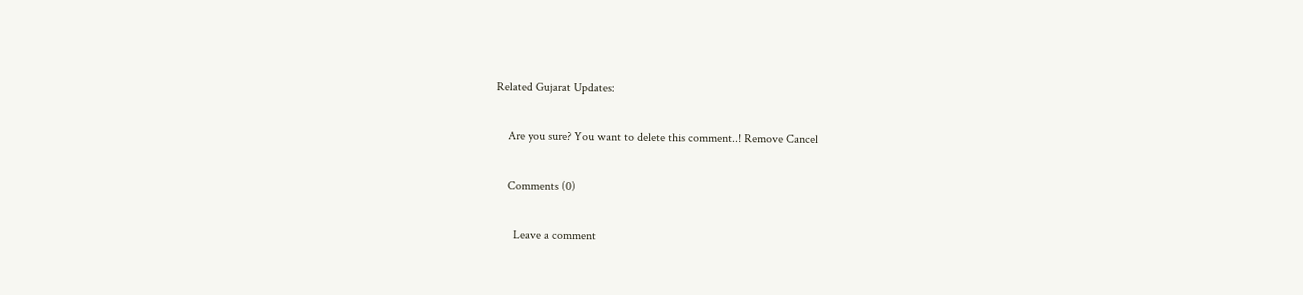Related Gujarat Updates:

    Are you sure? You want to delete this comment..! Remove Cancel

    Comments (0)

      Leave a comment